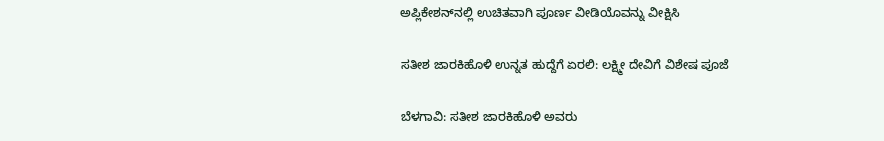ಅಪ್ಲಿಕೇಶನ್‌ನಲ್ಲಿ ಉಚಿತವಾಗಿ ಪೂರ್ಣ ವೀಡಿಯೊವನ್ನು ವೀಕ್ಷಿಸಿ

ಸತೀಶ ಜಾರಕಿಹೊಳಿ ಉನ್ನತ ಹುದ್ದೆಗೆ ಏರಲಿ: ಲಕ್ಷ್ಮೀ ದೇವಿಗೆ ವಿಶೇಷ ಪೂಜೆ

ಬೆಳಗಾವಿ: ಸತೀಶ ಜಾರಕಿಹೊಳಿ ಅವರು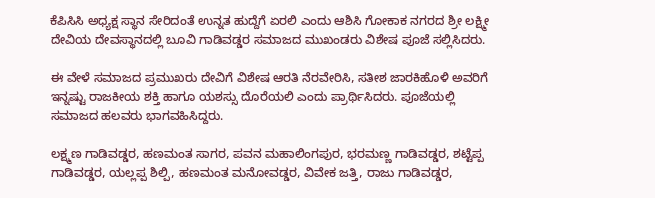ಕೆಪಿಸಿಸಿ ಅಧ್ಯಕ್ಷ ಸ್ಥಾನ ಸೇರಿದಂತೆ ಉನ್ನತ ಹುದ್ದೆಗೆ ಏರಲಿ ಎಂದು ಆಶಿಸಿ ಗೋಕಾಕ ನಗರದ ಶ್ರೀ ಲಕ್ಷ್ಮೀ ದೇವಿಯ ದೇವಸ್ಥಾನದಲ್ಲಿ ಬೂವಿ ಗಾಡಿವಡ್ಡರ ಸಮಾಜದ ಮುಖಂಡರು ವಿಶೇಷ ಪೂಜೆ ಸಲ್ಲಿಸಿದರು.

ಈ ವೇಳೆ ಸಮಾಜದ ಪ್ರಮುಖರು ದೇವಿಗೆ ವಿಶೇಷ ಆರತಿ ನೆರವೇರಿಸಿ, ಸತೀಶ ಜಾರಕಿಹೊಳಿ ಅವರಿಗೆ ಇನ್ನಷ್ಟು ರಾಜಕೀಯ ಶಕ್ತಿ ಹಾಗೂ ಯಶಸ್ಸು ದೊರೆಯಲಿ ಎಂದು ಪ್ರಾರ್ಥಿಸಿದರು. ಪೂಜೆಯಲ್ಲಿ ಸಮಾಜದ ಹಲವರು ಭಾಗವಹಿಸಿದ್ದರು.

ಲಕ್ಷ್ಮಣ ಗಾಡಿವಡ್ಡರ, ಹಣಮಂತ ಸಾಗರ, ಪವನ ಮಹಾಲಿಂಗಪುರ, ಭರಮಣ್ಣ ಗಾಡಿವಡ್ಡರ, ಶಟ್ಟೆಪ್ಪ ಗಾಡಿವಡ್ಡರ, ಯಲ್ಲಪ್ಪ ಶಿಲ್ಪಿ, ಹಣಮಂತ ಮನೋವಡ್ಡರ, ವಿವೇಕ ಜತ್ತಿ, ರಾಜು ಗಾಡಿವಡ್ಡರ,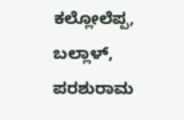ಕಲ್ಲೋಲೆಪ್ಪ, ಬಲ್ಲಾಳ್, ಪರಶುರಾಮ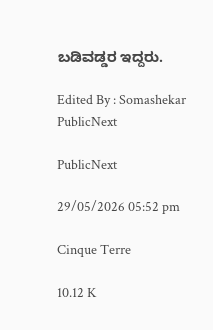ಬಡಿವಡ್ಡರ ಇದ್ದರು.

Edited By : Somashekar
PublicNext

PublicNext

29/05/2026 05:52 pm

Cinque Terre

10.12 K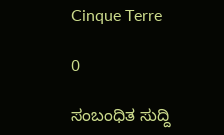Cinque Terre

0

ಸಂಬಂಧಿತ ಸುದ್ದಿ